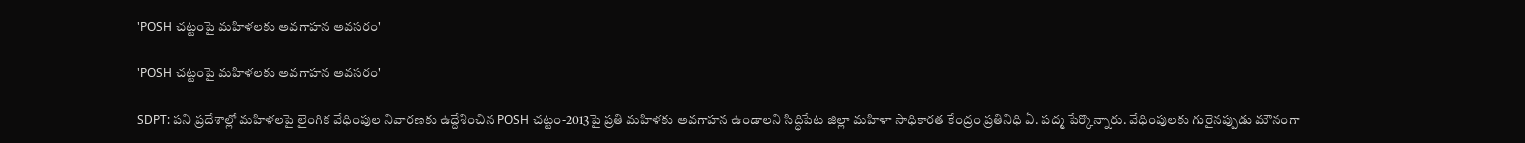'POSH చట్టంపై మహిళలకు అవగాహన అవసరం'

'POSH చట్టంపై మహిళలకు అవగాహన అవసరం'

SDPT: పని ప్రదేశాల్లో మహిళలపై లైంగిక వేధింపుల నివారణకు ఉద్దేశించిన POSH చట్టం-2013పై ప్రతి మహిళకు అవగాహన ఉండాలని సిద్ధిపేట జిల్లా మహిళా సాధికారత కేంద్రం ప్రతినిధి ఏ. పద్మ పేర్కొన్నారు. వేధింపులకు గురైనప్పుడు మౌనంగా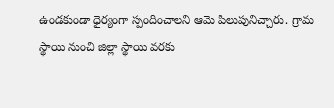ఉండకుండా ధైర్యంగా స్పందించాలని ఆమె పిలుపునిచ్చారు. గ్రామ స్థాయి నుంచి జిల్లా స్థాయి వరకు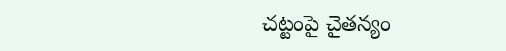చట్టంపై చైతన్యం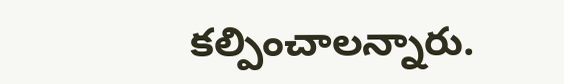కల్పించాలన్నారు.